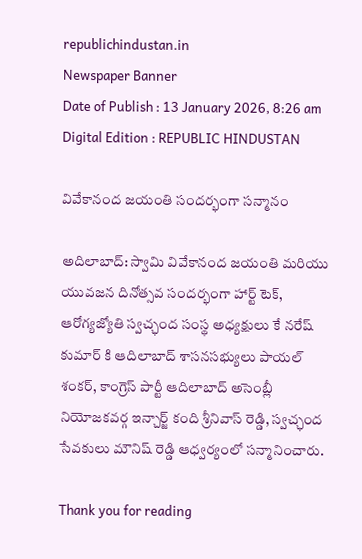republichindustan.in
Newspaper Banner
Date of Publish : 13 January 2026, 8:26 am Digital Edition : REPUBLIC HINDUSTAN

వివేకానంద జయంతి సందర్భంగా సన్మానం

అదిలాబాద్: స్వామి వివేకానంద జయంతి మరియు యువజన దినోత్సవ సందర్భంగా హార్ట్ టెక్, ఆరోగ్యజ్యోతి స్వచ్ఛంద సంస్థ అధ్యక్షులు కే నరేష్ కుమార్ కి ఆదిలాబాద్ శాసనసభ్యులు పాయల్ శంకర్, కాంగ్రెస్ పార్టీ ఆదిలాబాద్ అసెంబ్లీ నియోజకవర్గ ఇన్చార్జ్ కంది శ్రీనివాస్ రెడ్డి, స్వచ్ఛంద సేవకులు మౌనిష్ రెడ్డి ఆధ్వర్యంలో సన్మానించారు.

Thank you for reading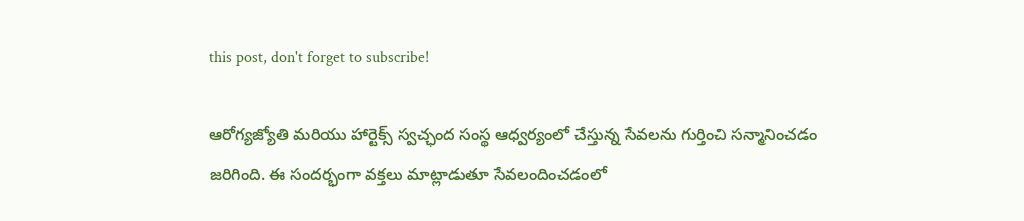this post, don't forget to subscribe!

ఆరోగ్యజ్యోతి మరియు హార్టెక్స్ స్వచ్ఛంద సంస్థ ఆధ్వర్యంలో చేస్తున్న సేవలను గుర్తించి సన్మానించడం జరిగింది. ఈ సందర్భంగా వక్తలు మాట్లాడుతూ సేవలందించడంలో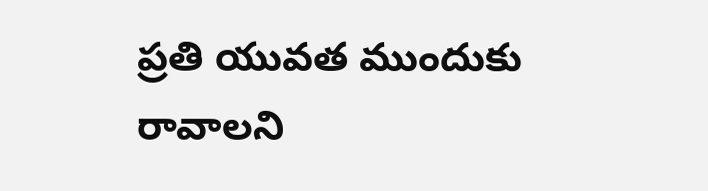ప్రతి యువత ముందుకు రావాలని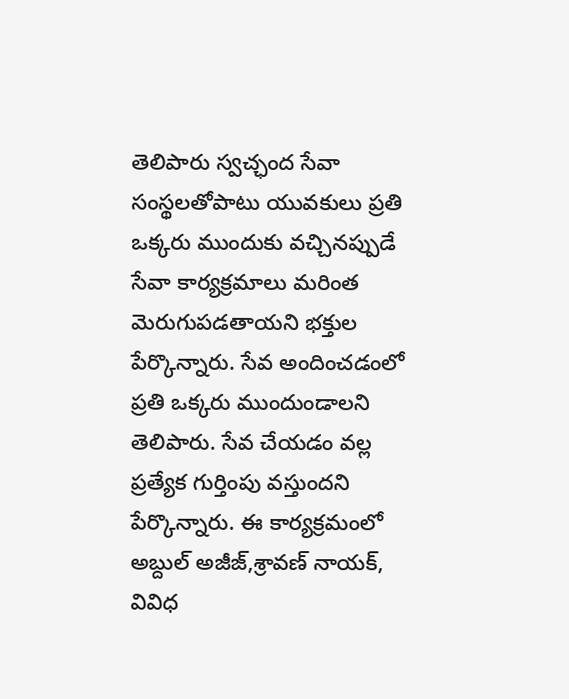తెలిపారు స్వచ్ఛంద సేవా సంస్థలతోపాటు యువకులు ప్రతి ఒక్కరు ముందుకు వచ్చినప్పుడే సేవా కార్యక్రమాలు మరింత మెరుగుపడతాయని భక్తుల పేర్కొన్నారు. సేవ అందించడంలో ప్రతి ఒక్కరు ముందుండాలని తెలిపారు. సేవ చేయడం వల్ల ప్రత్యేక గుర్తింపు వస్తుందని పేర్కొన్నారు. ఈ కార్యక్రమంలో అబ్దుల్ అజీజ్,శ్రావణ్ నాయక్,
వివిధ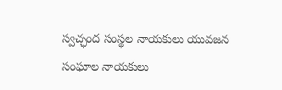స్వచ్ఛంద సంస్థల నాయకులు యువజన సంఘాల నాయకులు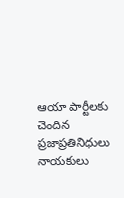ఆయా పార్టీలకు చెందిన ప్రజాప్రతినిధులు నాయకులు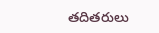తదితరులు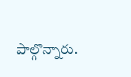పాల్గొన్నారు.